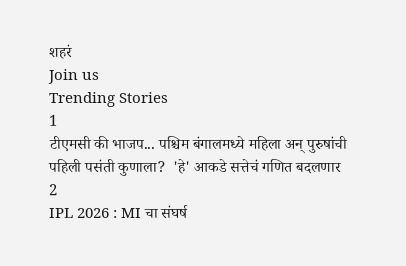शहरं
Join us
Trending Stories
1
टीएमसी की भाजप... पश्चिम बंगालमध्ये महिला अन् पुरुषांची पहिली पसंती कुणाला?  'हे' आकडे सत्तेचं गणित बदलणार
2
IPL 2026 : MI चा संघर्ष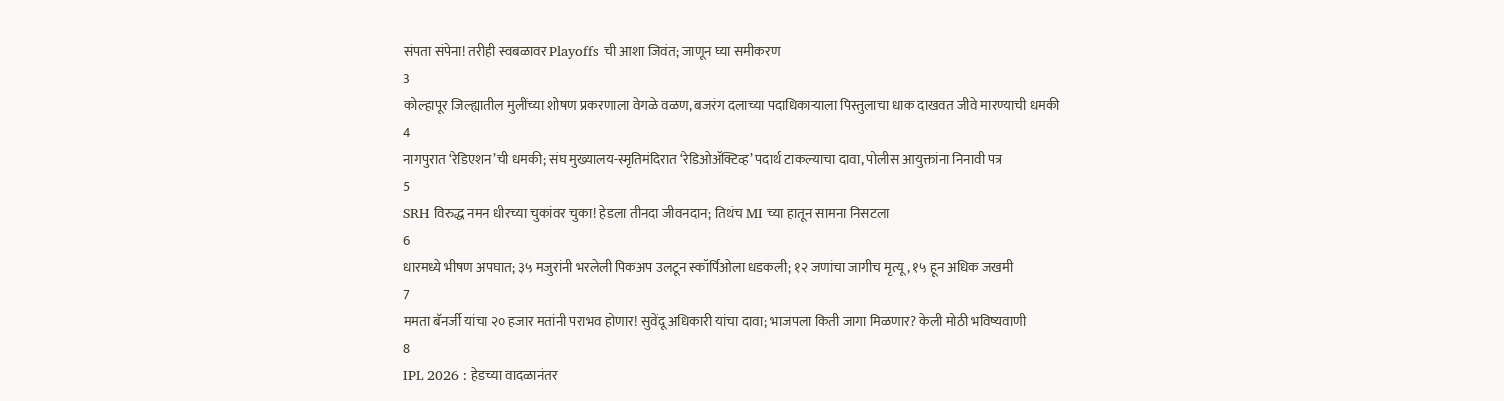संपता संपेना! तरीही स्वबळावर Playoffs ची आशा जिवंत; जाणून घ्या समीकरण
3
कोल्हापूर जिल्ह्यातील मुलींच्या शोषण प्रकरणाला वेगळे वळण, बजरंग दलाच्या पदाधिकाऱ्याला पिस्तुलाचा धाक दाखवत जीवे मारण्याची धमकी
4
नागपुरात ‘रेडिएशन’ची धमकी; संघ मुख्यालय-स्मृतिमंदिरात ‘रेडिओॲक्टिव्ह’ पदार्थ टाकल्याचा दावा, पोलीस आयुक्तांना निनावी पत्र
5
SRH विरुद्ध नमन धीरच्या चुकांवर चुका! हेडला तीनदा जीवनदान; तिथंच MI च्या हातून सामना निसटला
6
धारमध्ये भीषण अपघात; ३५ मजुरांनी भरलेली पिकअप उलटून स्कॉर्पिओला धडकली; १२ जणांचा जागीच मृत्यू, १५ हून अधिक जखमी
7
ममता बॅनर्जी यांचा २० हजार मतांनी पराभव होणार! सुवेंदू अधिकारी यांचा दावा; भाजपला किती जागा मिळणार? केली मोठी भविष्यवाणी
8
IPL 2026 : हेडच्या वादळानंतर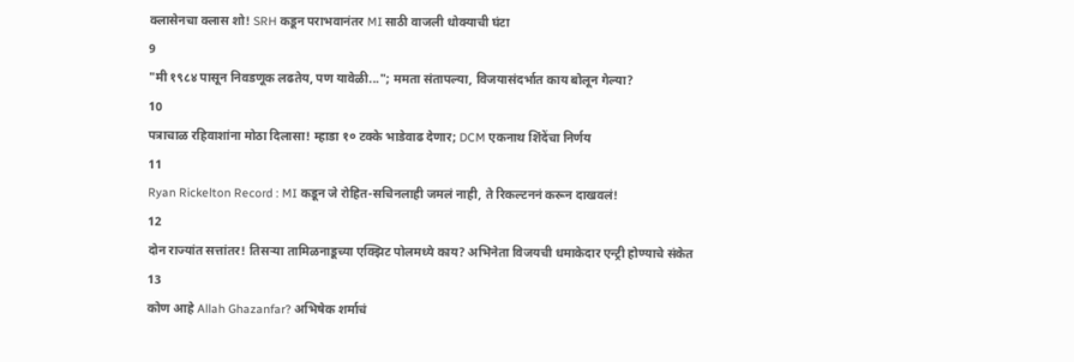क्लासेनचा क्लास शो! SRH कडून पराभवानंतर MI साठी वाजली धोक्याची घंटा
9
"मी १९८४ पासून निवडणूक लढतेय, पण यावेळी..."; ममता संतापल्या, विजयासंदर्भात काय बोलून गेल्या?
10
पत्राचाळ रहिवाशांना मोठा दिलासा! म्हाडा १० टक्के भाडेवाढ देणार; DCM एकनाथ शिंदेंचा निर्णय
11
Ryan Rickelton Record : MI कडून जे रोहित-सचिनलाही जमलं नाही, ते रिकल्टननं करून दाखवलं!
12
दोन राज्यांत सत्तांतर! तिसऱ्या तामिळनाडूच्या एक्झिट पोलमध्ये काय? अभिनेता विजयची धमाकेदार एन्ट्री होण्याचे संकेत
13
कोण आहे Allah Ghazanfar? अभिषेक शर्माचं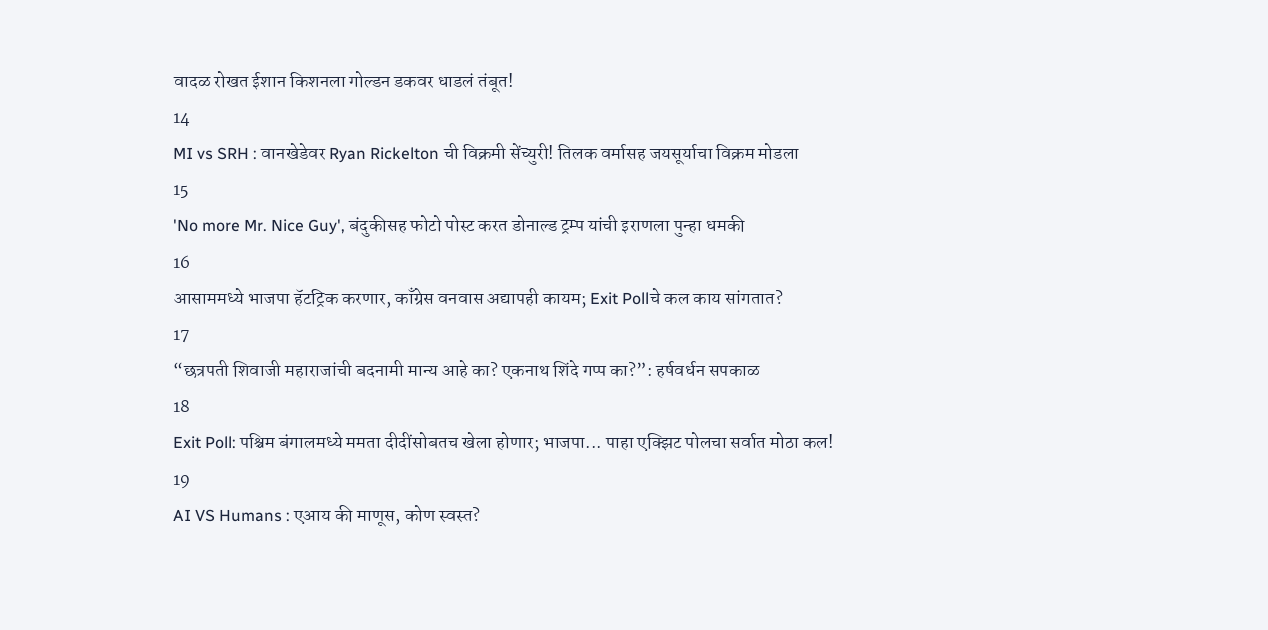वादळ रोखत ईशान किशनला गोल्डन डकवर धाडलं तंबूत!
14
MI vs SRH : वानखेडेवर Ryan Rickelton ची विक्रमी सेंच्युरी! तिलक वर्मासह जयसूर्याचा विक्रम मोडला
15
'No more Mr. Nice Guy', बंदुकीसह फोटो पोस्ट करत डोनाल्ड ट्रम्प यांची इराणला पुन्हा धमकी
16
आसाममध्ये भाजपा हॅटट्रिक करणार, काँग्रेस वनवास अद्यापही कायम; Exit Pollचे कल काय सांगतात?
17
“छत्रपती शिवाजी महाराजांची बदनामी मान्य आहे का? एकनाथ शिंदे गप्प का?”: हर्षवर्धन सपकाळ
18
Exit Poll: पश्चिम बंगालमध्ये ममता दीदींसोबतच खेला होणार; भाजपा... पाहा एक्झिट पोलचा सर्वात मोठा कल!
19
AI VS Humans : एआय की माणूस, कोण स्वस्त?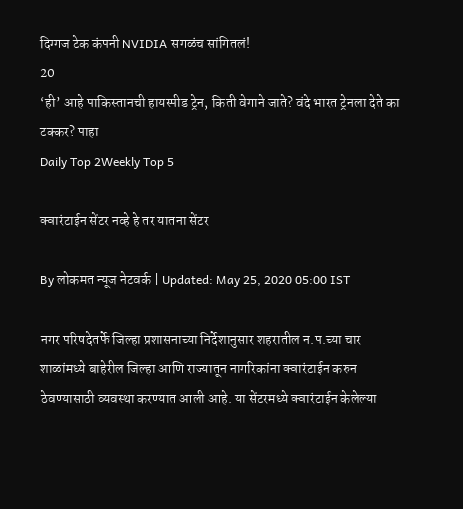दिग्गज टेक कंपनी NVIDIA सगळंच सांगितलं!
20
‘ही’ आहे पाकिस्तानची हायस्पीड ट्रेन, किती वेगाने जाते? वंदे भारत ट्रेनला देते का टक्कर? पाहा
Daily Top 2Weekly Top 5

क्वारंटाईन सेंटर नव्हे हे तर यातना सेंटर

By लोकमत न्यूज नेटवर्क | Updated: May 25, 2020 05:00 IST

नगर परिषदेतर्फे जिल्हा प्रशासनाच्या निर्देशानुसार शहरातील न.प.च्या चार शाळांमध्ये बाहेरील जिल्हा आणि राज्यातून नागरिकांना क्वारंटाईन करुन ठेवण्यासाठी व्यवस्था करण्यात आली आहे. या सेंटरमध्ये क्वारंटाईन केलेल्या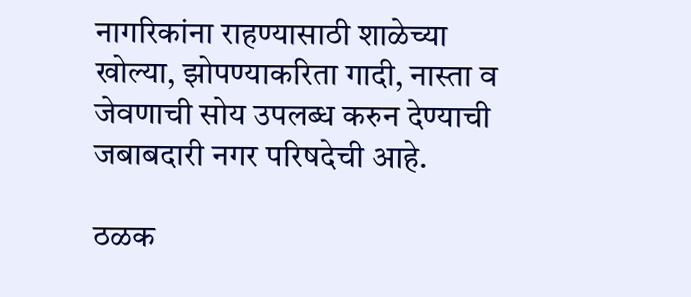नागरिकांना राहण्यासाठी शाळेच्या खोल्या, झोपण्याकरिता गादी, नास्ता व जेवणाची सोय उपलब्ध करुन देण्याची जबाबदारी नगर परिषदेची आहे.

ठळक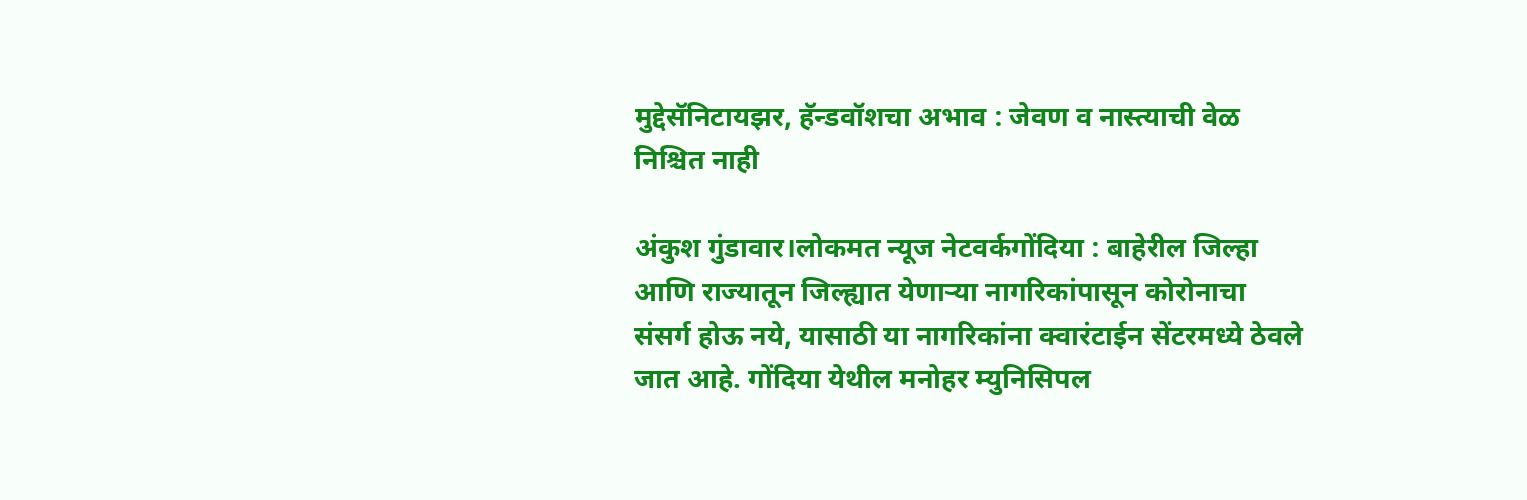मुद्देसॅनिटायझर, हॅन्डवॉशचा अभाव : जेवण व नास्त्याची वेळ निश्चित नाही

अंकुश गुंडावार।लोकमत न्यूज नेटवर्कगोंदिया : बाहेरील जिल्हा आणि राज्यातून जिल्ह्यात येणाऱ्या नागरिकांपासून कोरोनाचा संसर्ग होऊ नये, यासाठी या नागरिकांना क्वारंटाईन सेंटरमध्ये ठेवले जात आहे. गोंदिया येथील मनोहर म्युनिसिपल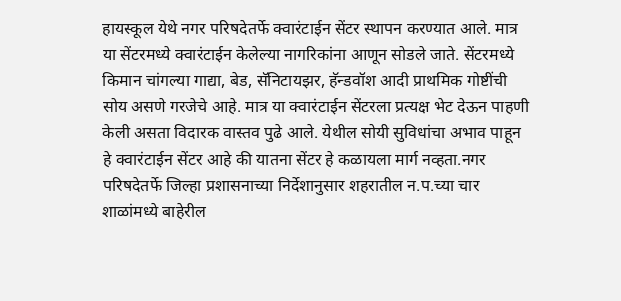हायस्कूल येथे नगर परिषदेतर्फे क्वारंटाईन सेंटर स्थापन करण्यात आले. मात्र या सेंटरमध्ये क्वारंटाईन केलेल्या नागरिकांना आणून सोडले जाते. सेंटरमध्ये किमान चांगल्या गाद्या, बेड, सॅनिटायझर, हॅन्डवॉश आदी प्राथमिक गोष्टींची सोय असणे गरजेचे आहे. मात्र या क्वारंटाईन सेंटरला प्रत्यक्ष भेट देऊन पाहणी केली असता विदारक वास्तव पुढे आले. येथील सोयी सुविधांचा अभाव पाहून हे क्वारंटाईन सेंटर आहे की यातना सेंटर हे कळायला मार्ग नव्हता.नगर परिषदेतर्फे जिल्हा प्रशासनाच्या निर्देशानुसार शहरातील न.प.च्या चार शाळांमध्ये बाहेरील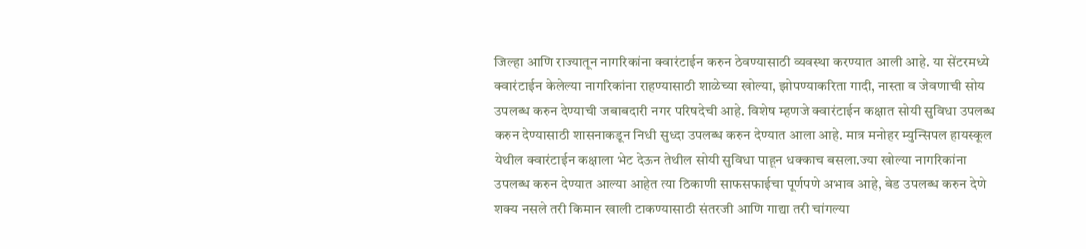जिल्हा आणि राज्यातून नागरिकांना क्वारंटाईन करुन ठेवण्यासाठी व्यवस्था करण्यात आली आहे. या सेंटरमध्ये क्वारंटाईन केलेल्या नागरिकांना राहण्यासाठी शाळेच्या खोल्या, झोपण्याकरिता गादी, नास्ता व जेवणाची सोय उपलब्ध करुन देण्याची जबाबदारी नगर परिषदेची आहे. विशेष म्हणजे क्वारंटाईन कक्षात सोयी सुविधा उपलब्ध करुन देण्यासाठी शासनाकडून निधी सुध्दा उपलब्ध करुन देण्यात आला आहे. मात्र मनोहर म्युन्सिपल हायस्कूल येथील क्वारंटाईन कक्षाला भेट देऊन तेथील सोयी सुविधा पाहून धक्काच बसला.ज्या खोल्या नागरिकांना उपलब्ध करुन देण्यात आल्या आहेत त्या ठिकाणी साफसफाईचा पूर्णपणे अभाव आहे, बेड उपलब्ध करुन देणे शक्य नसले तरी किमान खाली टाकण्यासाठी संतरजी आणि गाद्या तरी चांगल्या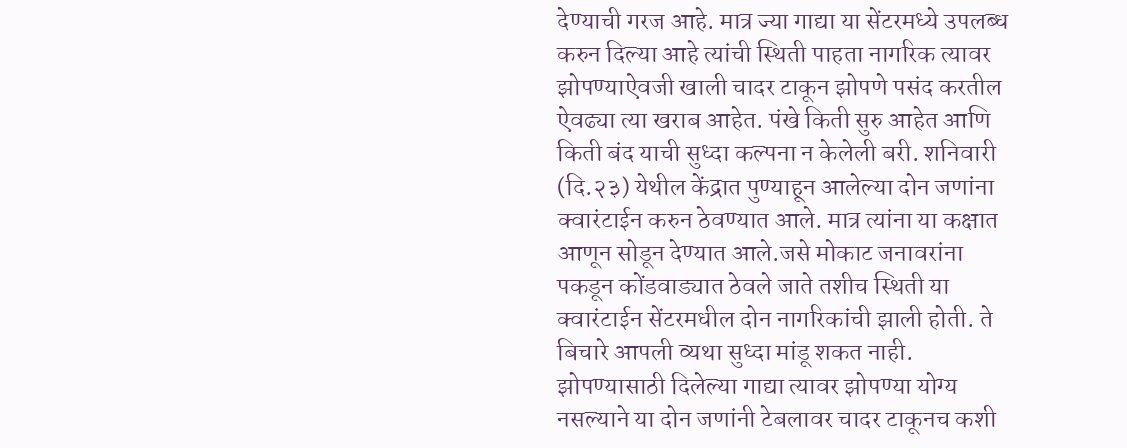देण्याची गरज आहे. मात्र ज्या गाद्या या सेंटरमध्ये उपलब्ध करुन दिल्या आहे त्यांची स्थिती पाहता नागरिक त्यावर झोपण्याऐवजी खाली चादर टाकून झोपणे पसंद करतील ऐवढ्या त्या खराब आहेत. पंखे किती सुरु आहेत आणि किती बंद याची सुध्दा कल्पना न केलेली बरी. शनिवारी (दि.२३) येथील केंद्रात पुण्याहून आलेल्या दोन जणांना क्वारंटाईन करुन ठेवण्यात आले. मात्र त्यांना या कक्षात आणून सोडून देण्यात आले.जसे मोकाट जनावरांना पकडून कोंडवाड्यात ठेवले जाते तशीच स्थिती या क्वारंटाईन सेंटरमधील दोन नागरिकांची झाली होती. ते बिचारे आपली व्यथा सुध्दा मांडू शकत नाही. झोपण्यासाठी दिलेल्या गाद्या त्यावर झोपण्या योग्य नसल्याने या दोन जणांनी टेबलावर चादर टाकूनच कशी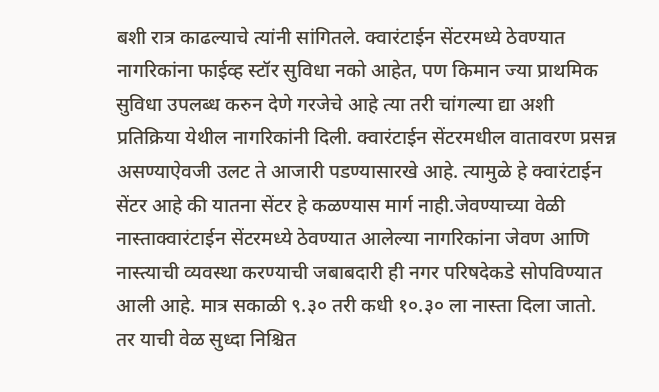बशी रात्र काढल्याचे त्यांनी सांगितले. क्वारंटाईन सेंटरमध्ये ठेवण्यात नागरिकांना फाईव्ह स्टॉर सुविधा नको आहेत, पण किमान ज्या प्राथमिक सुविधा उपलब्ध करुन देणे गरजेचे आहे त्या तरी चांगल्या द्या अशी प्रतिक्रिया येथील नागरिकांनी दिली. क्वारंटाईन सेंटरमधील वातावरण प्रसन्न असण्याऐवजी उलट ते आजारी पडण्यासारखे आहे. त्यामुळे हे क्वारंटाईन सेंटर आहे की यातना सेंटर हे कळण्यास मार्ग नाही.जेवण्याच्या वेळी नास्ताक्वारंटाईन सेंटरमध्ये ठेवण्यात आलेल्या नागरिकांना जेवण आणि नास्त्याची व्यवस्था करण्याची जबाबदारी ही नगर परिषदेकडे सोपविण्यात आली आहे. मात्र सकाळी ९.३० तरी कधी १०.३० ला नास्ता दिला जातो. तर याची वेळ सुध्दा निश्चित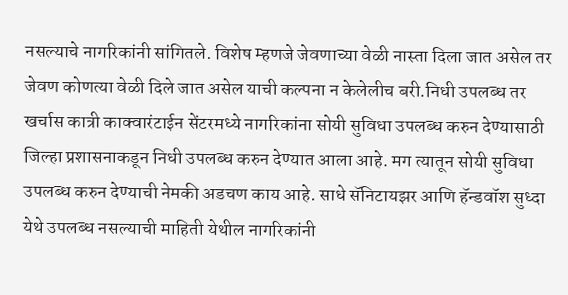नसल्याचे नागरिकांनी सांगितले. विशेष म्हणजे जेवणाच्या वेळी नास्ता दिला जात असेल तर जेवण कोणत्या वेळी दिले जात असेल याची कल्पना न केलेलीच बरी.निधी उपलब्ध तर खर्चास कात्री काक्वारंटाईन सेंटरमध्ये नागरिकांना सोयी सुविधा उपलब्ध करुन देण्यासाठी जिल्हा प्रशासनाकडून निधी उपलब्ध करुन देण्यात आला आहे. मग त्यातून सोयी सुविधा उपलब्ध करुन देण्याची नेमकी अडचण काय आहे. साधे सॅनिटायझर आणि हॅन्डवॉश सुध्दा येथे उपलब्ध नसल्याची माहिती येथील नागरिकांनी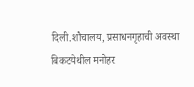दिली.शौचालय, प्रसाधनगृहाची अवस्था बिकटयेथील मनोहर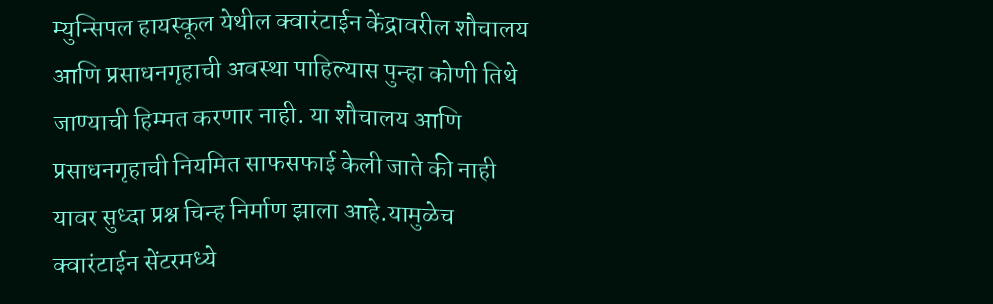म्युन्सिपल हायस्कूल येथील क्वारंटाईन केंद्रावरील शौचालय आणि प्रसाधनगृहाची अवस्था पाहिल्यास पुन्हा कोणी तिथे जाण्याची हिम्मत करणार नाही. या शौचालय आणि प्रसाधनगृहाची नियमित साफसफाई केली जाते की नाही यावर सुध्दा प्रश्न चिन्ह निर्माण झाला आहे.यामुळेच क्वारंटाईन सेंटरमध्ये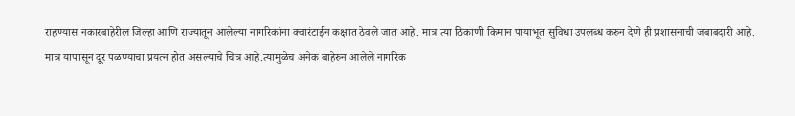राहण्यास नकारबाहेरील जिल्हा आणि राज्यातून आलेल्या नागरिकांना क्वारंटाईन कक्षात ठेवले जात आहे. मात्र त्या ठिकाणी किमान पायाभूत सुविधा उपलब्ध करुन देणे ही प्रशासनाची जबाबदारी आहे. मात्र यापासून दूर पळण्याचा प्रयत्न होत असल्याचे चित्र आहे.त्यामुळेच अनेक बाहेरुन आलेले नागरिक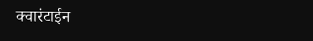क्वारंटाईन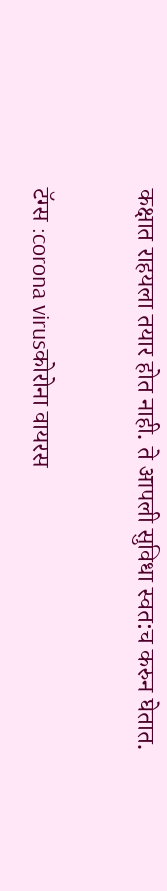कक्षात राहयला तयार होत नाही. ते आपली सुविधा स्वत:च करुन घेतात.

टॅग्स :corona virusकोरोना वायरस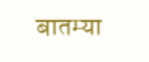बातम्या